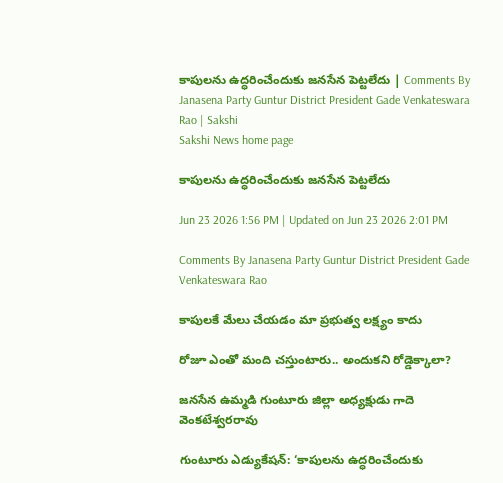కాపులను ఉద్ధరించేందుకు జనసేన పెట్టలేదు | Comments By Janasena Party Guntur District President Gade Venkateswara Rao | Sakshi
Sakshi News home page

కాపులను ఉద్ధరించేందుకు జనసేన పెట్టలేదు

Jun 23 2026 1:56 PM | Updated on Jun 23 2026 2:01 PM

Comments By Janasena Party Guntur District President Gade Venkateswara Rao

కాపులకే మేలు చేయడం మా ప్రభుత్వ లక్ష్యం కాదు

రోజూ ఎంతో మంది చస్తుంటారు.. అందుకని రోడ్డెక్కాలా?

జనసేన ఉమ్మడి గుంటూరు జిల్లా అధ్యక్షుడు గాదె వెంకటేశ్వరరావు

గుంటూరు ఎడ్యుకేషన్‌: ‘కాపులను ఉద్ధరించేందుకు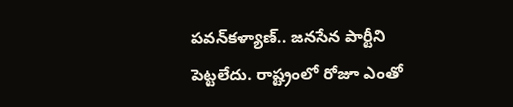పవన్‌కళ్యాణ్‌.. జనసేన పార్టీని పెట్టలేదు. రాష్ట్రంలో రోజూ ఎంతో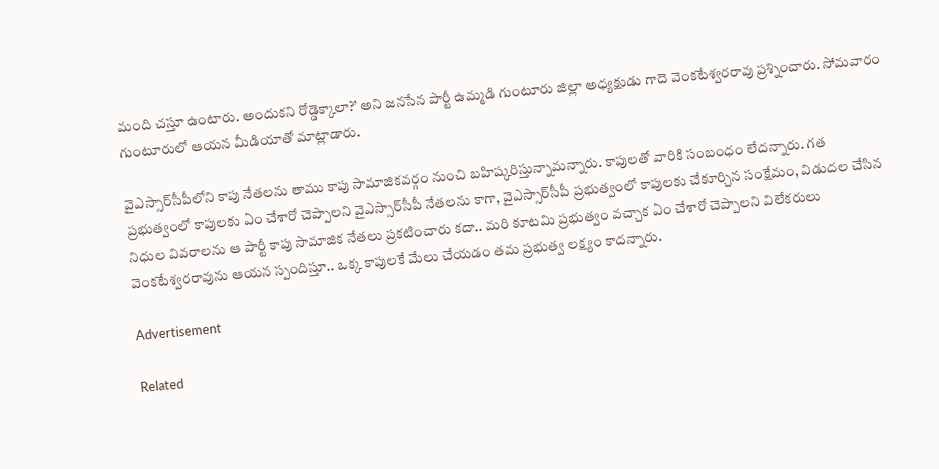మంది చస్తూ ఉంటారు. అందుకని రోడ్డెక్కాలా?’ అని జనసేన పార్టీ ఉమ్మడి గుంటూరు జిల్లా అధ్యక్షుడు గాదె వెంకటేశ్వరరావు ప్రశ్నించారు. సోమవారం గుంటూరులో ఆయన మీడియాతో మాట్లాడారు.

వైఎస్సార్‌సీపీలోని కాపు నేతలను తాము కాపు సామాజికవర్గం నుంచి బహిష్కరిస్తున్నామన్నారు. కాపులతో వారికి సంబంధం లేదన్నారు. గత ప్రభుత్వంలో కాపులకు ఏం చేశారో చెప్పాలని వైఎస్సార్‌సీపీ నేతలను కాగా, వైఎస్సార్‌సీపీ ప్రభుత్వంలో కాపులకు చేకూర్చిన సంక్షేమం, విడుదల చేసిన నిధుల వివరాలను ఆ పార్టీ కాపు సామాజిక నేతలు ప్రకటించారు కదా.. మరి కూటమి ప్రభుత్వం వచ్చాక ఏం చేశారో చెప్పాలని విలేకరులు వెంకటేశ్వరరావును ఆయన స్పందిస్తూ.. ఒక్క కాపులకే మేలు చేయడం తమ ప్రభుత్వ లక్ష్యం కాదన్నారు.

Advertisement

Related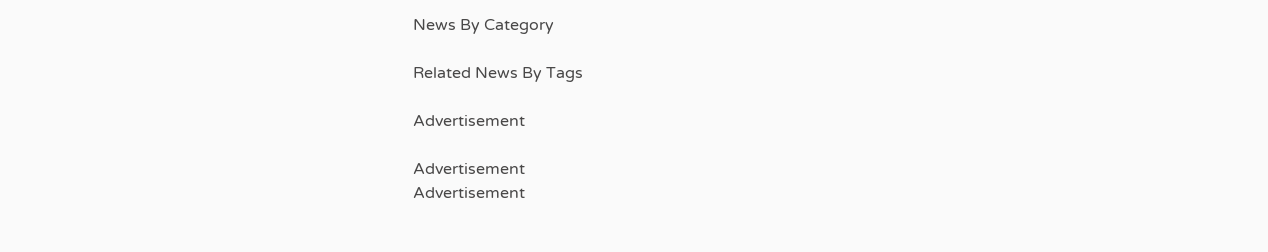News By Category

Related News By Tags

Advertisement

Advertisement
Advertisement